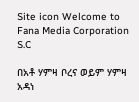Site icon Welcome to Fana Media Corporation S.C

በአቶ ሃምዛ ቦረና ወይም ሃምዛ  አዳነ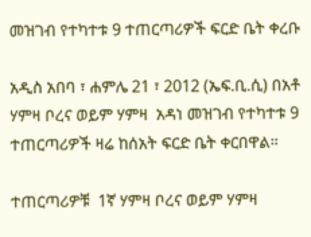መዝገብ የተካተቱ 9 ተጠርጣሪዎች ፍርድ ቤት ቀረቡ

አዲስ አበባ ፣ ሐምሌ 21 ፣ 2012 (ኤፍ.ቢ.ሲ) በአቶ ሃምዛ ቦረና ወይም ሃምዛ  አዳነ መዝገብ የተካተቱ 9 ተጠርጣሪዎች ዛሬ ከሰአት ፍርድ ቤት ቀርበዋል።

ተጠርጣሪዎቹ  1ኛ ሃምዛ ቦረና ወይም ሃምዛ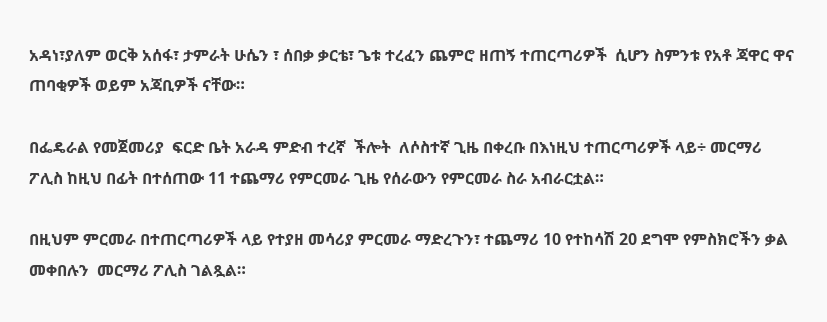አዳነ፣ያለም ወርቅ አሰፋ፣ ታምራት ሁሴን ፣ ሰበቃ ቃርቴ፣ ጌቱ ተረፈን ጨምሮ ዘጠኝ ተጠርጣሪዎች  ሲሆን ስምንቱ የአቶ ጃዋር ዋና ጠባቂዎች ወይም አጃቢዎች ናቸው።

በፌዴራል የመጀመሪያ  ፍርድ ቤት አራዳ ምድብ ተረኛ  ችሎት  ለሶስተኛ ጊዜ በቀረቡ በእነዚህ ተጠርጣሪዎች ላይ÷ መርማሪ ፖሊስ ከዚህ በፊት በተሰጠው 11 ተጨማሪ የምርመራ ጊዜ የሰራውን የምርመራ ስራ አብራርቷል።

በዚህም ምርመራ በተጠርጣሪዎች ላይ የተያዘ መሳሪያ ምርመራ ማድረጉን፣ ተጨማሪ 10 የተከሳሽ 20 ደግሞ የምስክሮችን ቃል መቀበሉን  መርማሪ ፖሊስ ገልጿል።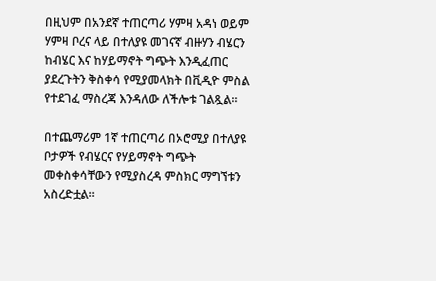በዚህም በአንደኛ ተጠርጣሪ ሃምዛ አዳነ ወይም ሃምዛ ቦረና ላይ በተለያዩ መገናኛ ብዙሃን ብሄርን ከብሄር እና ከሃይማኖት ግጭት እንዲፈጠር ያደረጉትን ቅስቀሳ የሚያመላክት በቪዲዮ ምስል የተደገፈ ማስረጃ እንዳለው ለችሎቱ ገልጿል።

በተጨማሪም 1ኛ ተጠርጣሪ በኦሮሚያ በተለያዩ ቦታዎች የብሄርና የሃይማኖት ግጭት መቀስቀሳቸውን የሚያስረዳ ምስክር ማግኘቱን አስረድቷል።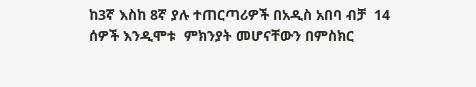ከ3ኛ እስከ 8ኛ ያሉ ተጠርጣሪዎች በአዲስ አበባ ብቻ  14 ሰዎች እንዲሞቱ  ምክንያት መሆናቸውን በምስክር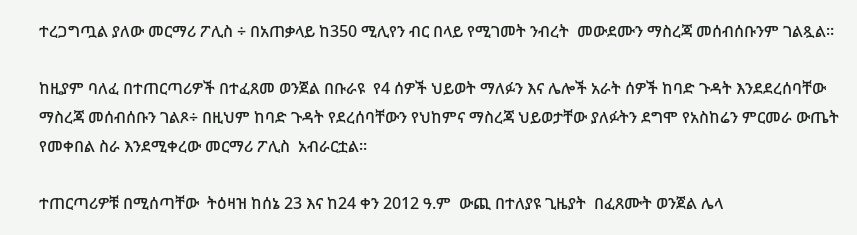ተረጋግጧል ያለው መርማሪ ፖሊስ ÷ በአጠቃላይ ከ350 ሚሊየን ብር በላይ የሚገመት ንብረት  መውደሙን ማስረጃ መሰብሰቡንም ገልጿል።

ከዚያም ባለፈ በተጠርጣሪዎች በተፈጸመ ወንጀል በቡራዩ  የ4 ሰዎች ህይወት ማለፉን እና ሌሎች አራት ሰዎች ከባድ ጉዳት እንደደረሰባቸው ማስረጃ መሰብሰቡን ገልጾ÷ በዚህም ከባድ ጉዳት የደረሰባቸውን የህከምና ማስረጃ ህይወታቸው ያለፉትን ደግሞ የአስከሬን ምርመራ ውጤት የመቀበል ስራ እንደሚቀረው መርማሪ ፖሊስ  አብራርቷል።

ተጠርጣሪዎቹ በሚሰጣቸው  ትዕዛዝ ከሰኔ 23 እና ከ24 ቀን 2012 ዓ.ም  ውጪ በተለያዩ ጊዜያት  በፈጸሙት ወንጀል ሌላ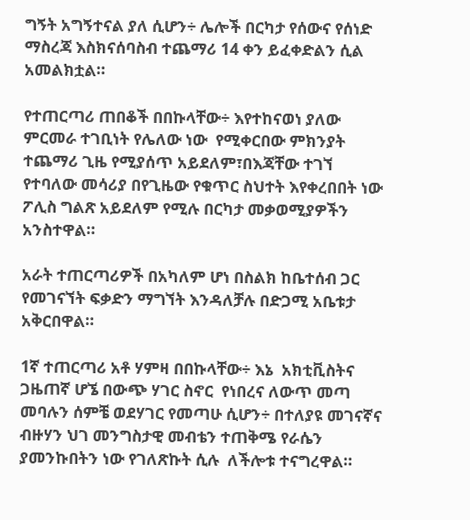ግኝት አግኝተናል ያለ ሲሆን÷ ሌሎች በርካታ የሰውና የሰነድ ማስረጃ እስክናሰባስብ ተጨማሪ 14 ቀን ይፈቀድልን ሲል አመልክቷል።

የተጠርጣሪ ጠበቆች በበኩላቸው÷ እየተከናወነ ያለው ምርመራ ተገቢነት የሌለው ነው  የሚቀርበው ምክንያት ተጨማሪ ጊዜ የሚያሰጥ አይደለም፣በእጃቸው ተገኘ የተባለው መሳሪያ በየጊዜው የቁጥር ስህተት እየቀረበበት ነው ፖሊስ ግልጽ አይደለም የሚሉ በርካታ መቃወሚያዎችን አንስተዋል።

አራት ተጠርጣሪዎች በአካለም ሆነ በስልክ ከቤተሰብ ጋር የመገናኘት ፍቃድን ማግኘት እንዳለቻሉ በድጋሚ አቤቱታ አቅርበዋል።

1ኛ ተጠርጣሪ አቶ ሃምዛ በበኩላቸው÷ እኔ  አክቲቪስትና ጋዜጠኛ ሆኜ በውጭ ሃገር ስኖር  የነበረና ለውጥ መጣ መባሉን ሰምቼ ወደሃገር የመጣሁ ሲሆን÷ በተለያዩ መገናኛና ብዙሃን ህገ መንግስታዊ መብቴን ተጠቅሜ የራሴን ያመንኩበትን ነው የገለጽኩት ሲሉ  ለችሎቱ ተናግረዋል።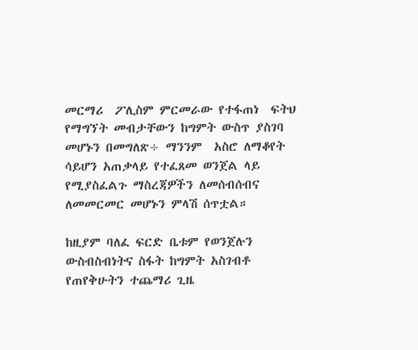መርማሪ  ፖሊስም ምርመራው የተፋጠነ  ፍትህ የማግኘት መብታቸውን ከግምት ውስጥ ያስገባ መሆኑን በመግለጽ÷ ማንንም  አስሮ ለማቆየት ሳይሆን አጠቃላይ የተፈጸመ ወንጀል ላይ የሚያስፈልጉ ማስረጃዎችን ለመሰብሰብና ለመመርመር መሆኑን ምላሽ ሰጥቷል።

ከዚያም ባለፈ ፍርድ ቤቱም የወንጀሉን  ውስብስብነትና ስፋት ከግምት አስገብቶ የጠየቅሁትን ተጨማሪ ጊዜ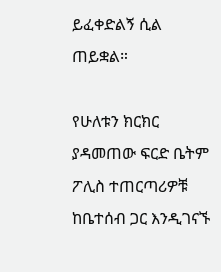ይፈቀድልኝ ሲል ጠይቋል።

የሁለቱን ክርክር ያዳመጠው ፍርድ ቤትም  ፖሊስ ተጠርጣሪዎቹ ከቤተሰብ ጋር እንዲገናኙ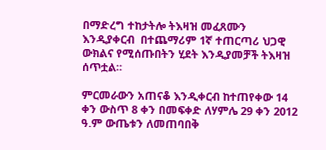በማድረግ ተከታትሎ ትእዛዝ መፈጸሙን እንዲያቀርብ  በተጨማሪም 1ኛ ተጠርጣሪ ህጋዊ ውክልና የሚሰጡበትን ሂደት እንዲያመቻች ትእዛዝ ሰጥቷል።

ምርመራውን አጠናቆ እንዲቀርብ ከተጠየቀው 14 ቀን ውስጥ 8 ቀን በመፍቀድ ለሃምሌ 29 ቀን 2012 ዓ.ም ውጤቱን ለመጠባበቅ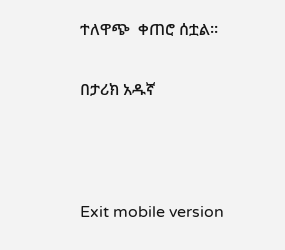ተለዋጭ  ቀጠሮ ሰቷል።

በታሪክ አዱኛ



Exit mobile version